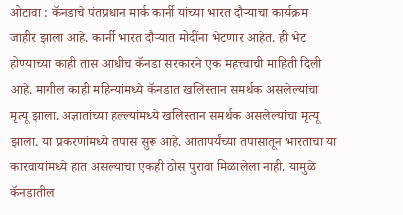ओटावा : कॅनडाचे पंतप्रधान मार्क कार्नी यांच्या भारत दौऱ्याचा कार्यक्रम जाहीर झाला आहे. कार्नी भारत दौऱ्यात मोदींना भेटणार आहेत. ही भेट होण्याच्या काही तास आधीच कॅनडा सरकारने एक महत्त्वाची माहिती दिली आहे. मागील काही महिन्यांमध्ये कॅनडात खलिस्तान समर्थक असलेल्यांचा मृत्यू झाला. अज्ञातांच्या हल्ल्यांमध्ये खलिस्तान समर्थक असलेल्यांचा मृत्यू झाला. या प्रकरणांमध्ये तपास सुरू आहे. आतापर्यंच्या तपासातून भारताचा या कारवायांमध्ये हात असल्याचा एकही ठोस पुरावा मिळालेला नाही. यामुळे कॅनडातील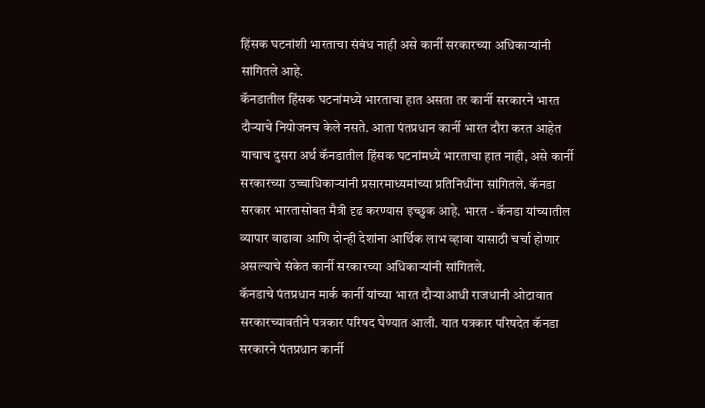हिंसक घटनांशी भारताचा संबंध नाही असे कार्नी सरकारच्या अधिकाऱ्यांनी सांगितले आहे.
कॅनडातील हिंसक घटनांमध्ये भारताचा हात असता तर कार्नी सरकारने भारत दौऱ्याचे नियोजनच केले नसते. आता पंतप्रधान कार्नी भारत दौरा करत आहेत याचाच दुसरा अर्थ कॅनडातील हिंसक घटनांमध्ये भारताचा हात नाही, असे कार्नी सरकारच्या उच्चाधिकाऱ्यांनी प्रसारमाध्यमांच्या प्रतिनिधींना सांगितले. कॅनडा सरकार भारतासोबत मैत्री दृढ करण्यास इच्छुक आहे. भारत - कॅनडा यांच्यातील व्यापार वाढावा आणि दोन्ही देशांना आर्थिक लाभ व्हावा यासाठी चर्चा होणार असल्याचे संकेत कार्नी सरकारच्या अधिकाऱ्यांनी सांगितले.
कॅनडाचे पंतप्रधान मार्क कार्नी यांच्या भारत दौऱ्याआधी राजधानी ओटावात सरकारच्यावतीने पत्रकार परिषद घेण्यात आली. यात पत्रकार परिषदेत कॅनडा सरकारने पंतप्रधान कार्नी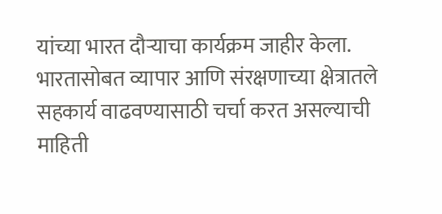यांच्या भारत दौऱ्याचा कार्यक्रम जाहीर केला. भारतासोबत व्यापार आणि संरक्षणाच्या क्षेत्रातले सहकार्य वाढवण्यासाठी चर्चा करत असल्याची माहिती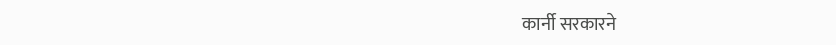कार्नी सरकारने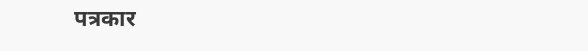पत्रकार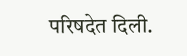परिषदेत दिली.